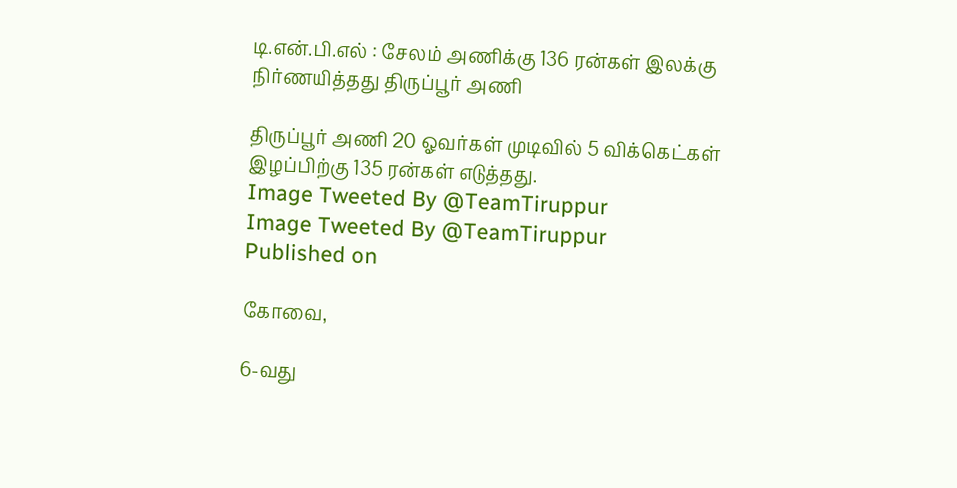டி.என்.பி.எல் : சேலம் அணிக்கு 136 ரன்கள் இலக்கு நிர்ணயித்தது திருப்பூர் அணி

திருப்பூர் அணி 20 ஓவர்கள் முடிவில் 5 விக்கெட்கள் இழப்பிற்கு 135 ரன்கள் எடுத்தது.
Image Tweeted By @TeamTiruppur
Image Tweeted By @TeamTiruppur
Published on

கோவை,

6-வது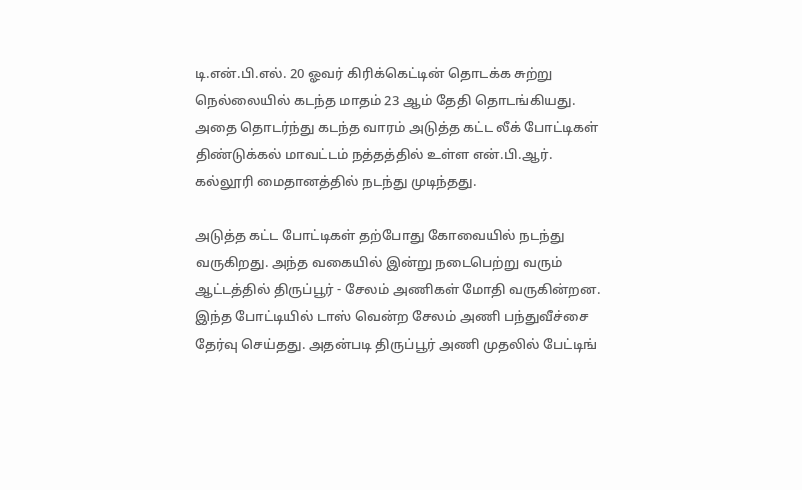டி.என்.பி.எல். 20 ஓவர் கிரிக்கெட்டின் தொடக்க சுற்று நெல்லையில் கடந்த மாதம் 23 ஆம் தேதி தொடங்கியது. அதை தொடர்ந்து கடந்த வாரம் அடுத்த கட்ட லீக் போட்டிகள் திண்டுக்கல் மாவட்டம் நத்தத்தில் உள்ள என்.பி.ஆர். கல்லூரி மைதானத்தில் நடந்து முடிந்தது.

அடுத்த கட்ட போட்டிகள் தற்போது கோவையில் நடந்து வருகிறது. அந்த வகையில் இன்று நடைபெற்று வரும் ஆட்டத்தில் திருப்பூர் - சேலம் அணிகள் மோதி வருகின்றன. இந்த போட்டியில் டாஸ் வென்ற சேலம் அணி பந்துவீச்சை தேர்வு செய்தது. அதன்படி திருப்பூர் அணி முதலில் பேட்டிங்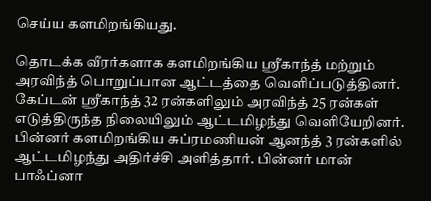செய்ய களமிறங்கியது.

தொடக்க வீரர்களாக களமிறங்கிய ஸ்ரீகாந்த் மற்றும் அரவிந்த் பொறுப்பான ஆட்டத்தை வெளிப்படுத்தினர். கேப்டன் ஸ்ரீகாந்த் 32 ரன்களிலும் அரவிந்த் 25 ரன்கள் எடுத்திருந்த நிலையிலும் ஆட்டமிழந்து வெளியேறினர். பின்னர் களமிறங்கிய சுப்ரமணியன் ஆனந்த் 3 ரன்களில் ஆட்டமிழந்து அதிர்ச்சி அளித்தார். பின்னர் மான் பாஃப்னா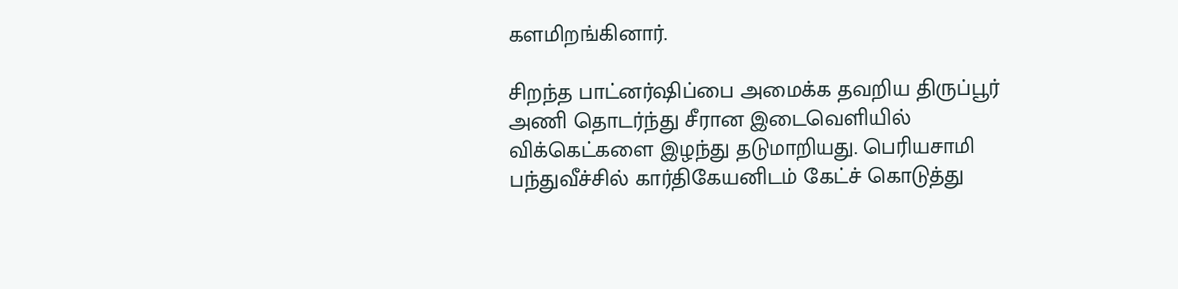களமிறங்கினார்.

சிறந்த பாட்னர்ஷிப்பை அமைக்க தவறிய திருப்பூர் அணி தொடர்ந்து சீரான இடைவெளியில் விக்கெட்களை இழந்து தடுமாறியது. பெரியசாமி பந்துவீச்சில் கார்திகேயனிடம் கேட்ச் கொடுத்து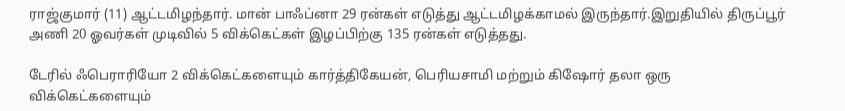ராஜ்குமார் (11) ஆட்டமிழந்தார். மான் பாஃப்னா 29 ரன்கள் எடுத்து ஆட்டமிழக்காமல் இருந்தார்.இறுதியில் திருப்பூர் அணி 20 ஓவர்கள் முடிவில் 5 விக்கெட்கள் இழப்பிற்கு 135 ரன்கள் எடுத்தது.

டேரில் ஃபெராரியோ 2 விக்கெட்களையும் கார்த்திகேயன், பெரியசாமி மற்றும் கிஷோர் தலா ஒரு விக்கெட்களையும்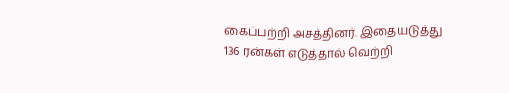கைப்பற்றி அசத்தினர். இதையடுத்து 136 ரன்கள் எடுத்தால் வெற்றி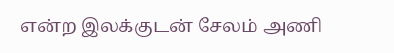என்ற இலக்குடன் சேலம் அணி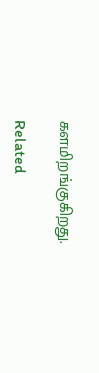களமிறங்குகிறது.

Related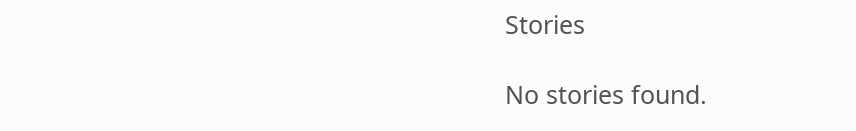Stories

No stories found.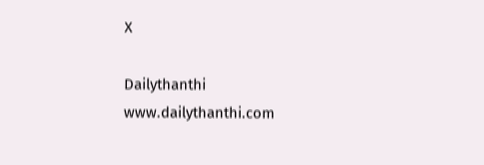X

Dailythanthi
www.dailythanthi.com